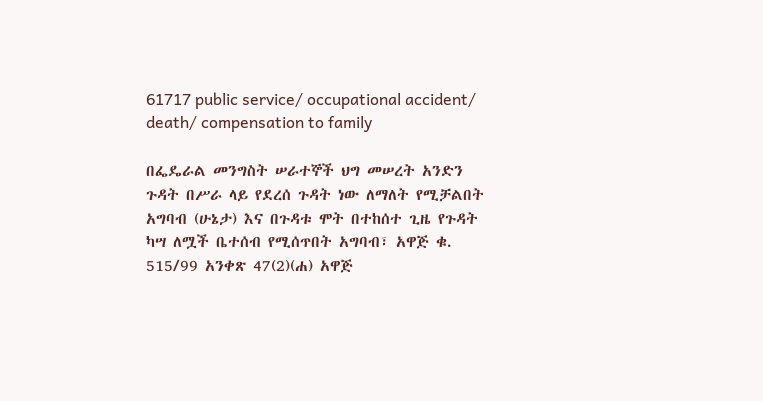61717 public service/ occupational accident/ death/ compensation to family

በፌዴራል መንግስት ሠራተኞች ህግ መሠረት አንድን ጉዳት በሥራ ላይ የደረሰ ጉዳት ነው ለማለት የሚቻልበት አግባብ (ሁኔታ) እና በጉዳቱ ሞት በተከሰተ ጊዜ የጉዳት ካሣ ለሟች ቤተሰብ የሚሰጥበት አግባብ፣ አዋጅ ቁ. 515/99 አንቀጽ 47(2)(ሐ) አዋጅ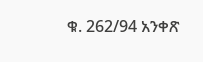ቁ. 262/94 አንቀጽ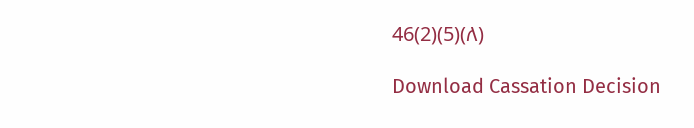46(2)(5)(ለ)

Download Cassation Decision